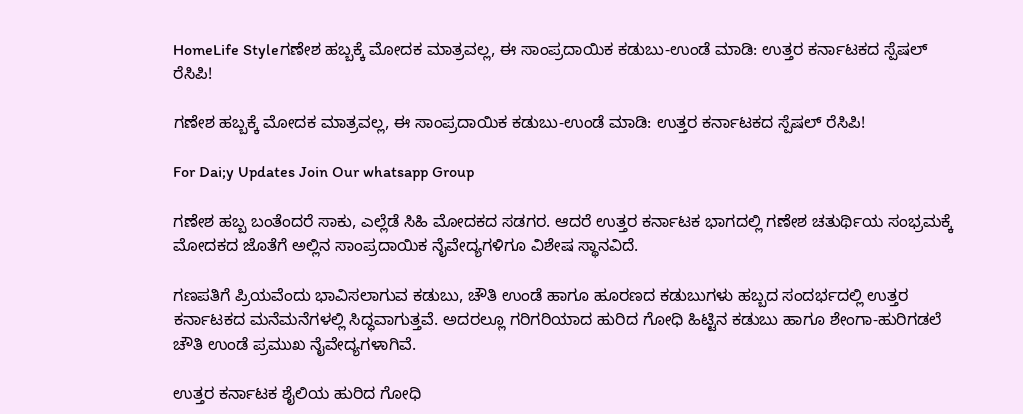HomeLife Styleಗಣೇಶ ಹಬ್ಬಕ್ಕೆ ಮೋದಕ ಮಾತ್ರವಲ್ಲ, ಈ ಸಾಂಪ್ರದಾಯಿಕ ಕಡುಬು-ಉಂಡೆ ಮಾಡಿ: ಉತ್ತರ ಕರ್ನಾಟಕದ ಸ್ಪೆಷಲ್ ರೆಸಿಪಿ!

ಗಣೇಶ ಹಬ್ಬಕ್ಕೆ ಮೋದಕ ಮಾತ್ರವಲ್ಲ, ಈ ಸಾಂಪ್ರದಾಯಿಕ ಕಡುಬು-ಉಂಡೆ ಮಾಡಿ: ಉತ್ತರ ಕರ್ನಾಟಕದ ಸ್ಪೆಷಲ್ ರೆಸಿಪಿ!

For Dai;y Updates Join Our whatsapp Group

ಗಣೇಶ ಹಬ್ಬ ಬಂತೆಂದರೆ ಸಾಕು, ಎಲ್ಲೆಡೆ ಸಿಹಿ ಮೋದಕದ ಸಡಗರ. ಆದರೆ ಉತ್ತರ ಕರ್ನಾಟಕ ಭಾಗದಲ್ಲಿ ಗಣೇಶ ಚತುರ್ಥಿಯ ಸಂಭ್ರಮಕ್ಕೆ ಮೋದಕದ ಜೊತೆಗೆ ಅಲ್ಲಿನ ಸಾಂಪ್ರದಾಯಿಕ ನೈವೇದ್ಯಗಳಿಗೂ ವಿಶೇಷ ಸ್ಥಾನವಿದೆ.

ಗಣಪತಿಗೆ ಪ್ರಿಯವೆಂದು ಭಾವಿಸಲಾಗುವ ಕಡುಬು, ಚೌತಿ ಉಂಡೆ ಹಾಗೂ ಹೂರಣದ ಕಡುಬುಗಳು ಹಬ್ಬದ ಸಂದರ್ಭದಲ್ಲಿ ಉತ್ತರ ಕರ್ನಾಟಕದ ಮನೆಮನೆಗಳಲ್ಲಿ ಸಿದ್ಧವಾಗುತ್ತವೆ. ಅದರಲ್ಲೂ ಗರಿಗರಿಯಾದ ಹುರಿದ ಗೋಧಿ ಹಿಟ್ಟಿನ ಕಡುಬು ಹಾಗೂ ಶೇಂಗಾ-ಹುರಿಗಡಲೆ ಚೌತಿ ಉಂಡೆ ಪ್ರಮುಖ ನೈವೇದ್ಯಗಳಾಗಿವೆ.

ಉತ್ತರ ಕರ್ನಾಟಕ ಶೈಲಿಯ ಹುರಿದ ಗೋಧಿ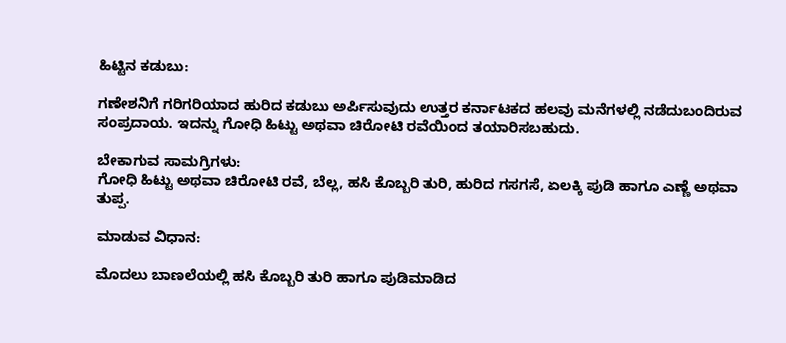ಹಿಟ್ಟಿನ ಕಡುಬು:

ಗಣೇಶನಿಗೆ ಗರಿಗರಿಯಾದ ಹುರಿದ ಕಡುಬು ಅರ್ಪಿಸುವುದು ಉತ್ತರ ಕರ್ನಾಟಕದ ಹಲವು ಮನೆಗಳಲ್ಲಿ ನಡೆದುಬಂದಿರುವ ಸಂಪ್ರದಾಯ. ಇದನ್ನು ಗೋಧಿ ಹಿಟ್ಟು ಅಥವಾ ಚಿರೋಟಿ ರವೆಯಿಂದ ತಯಾರಿಸಬಹುದು.

ಬೇಕಾಗುವ ಸಾಮಗ್ರಿಗಳು:
ಗೋಧಿ ಹಿಟ್ಟು ಅಥವಾ ಚಿರೋಟಿ ರವೆ, ಬೆಲ್ಲ, ಹಸಿ ಕೊಬ್ಬರಿ ತುರಿ, ಹುರಿದ ಗಸಗಸೆ, ಏಲಕ್ಕಿ ಪುಡಿ ಹಾಗೂ ಎಣ್ಣೆ ಅಥವಾ ತುಪ್ಪ.

ಮಾಡುವ ವಿಧಾನ:

ಮೊದಲು ಬಾಣಲೆಯಲ್ಲಿ ಹಸಿ ಕೊಬ್ಬರಿ ತುರಿ ಹಾಗೂ ಪುಡಿಮಾಡಿದ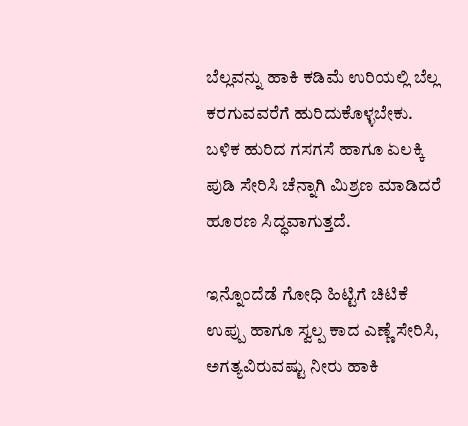ಬೆಲ್ಲವನ್ನು ಹಾಕಿ ಕಡಿಮೆ ಉರಿಯಲ್ಲಿ ಬೆಲ್ಲ ಕರಗುವವರೆಗೆ ಹುರಿದುಕೊಳ್ಳಬೇಕು. ಬಳಿಕ ಹುರಿದ ಗಸಗಸೆ ಹಾಗೂ ಏಲಕ್ಕಿ ಪುಡಿ ಸೇರಿಸಿ ಚೆನ್ನಾಗಿ ಮಿಶ್ರಣ ಮಾಡಿದರೆ ಹೂರಣ ಸಿದ್ಧವಾಗುತ್ತದೆ.

ಇನ್ನೊಂದೆಡೆ ಗೋಧಿ ಹಿಟ್ಟಿಗೆ ಚಿಟಿಕೆ ಉಪ್ಪು ಹಾಗೂ ಸ್ವಲ್ಪ ಕಾದ ಎಣ್ಣೆ ಸೇರಿಸಿ, ಅಗತ್ಯವಿರುವಷ್ಟು ನೀರು ಹಾಕಿ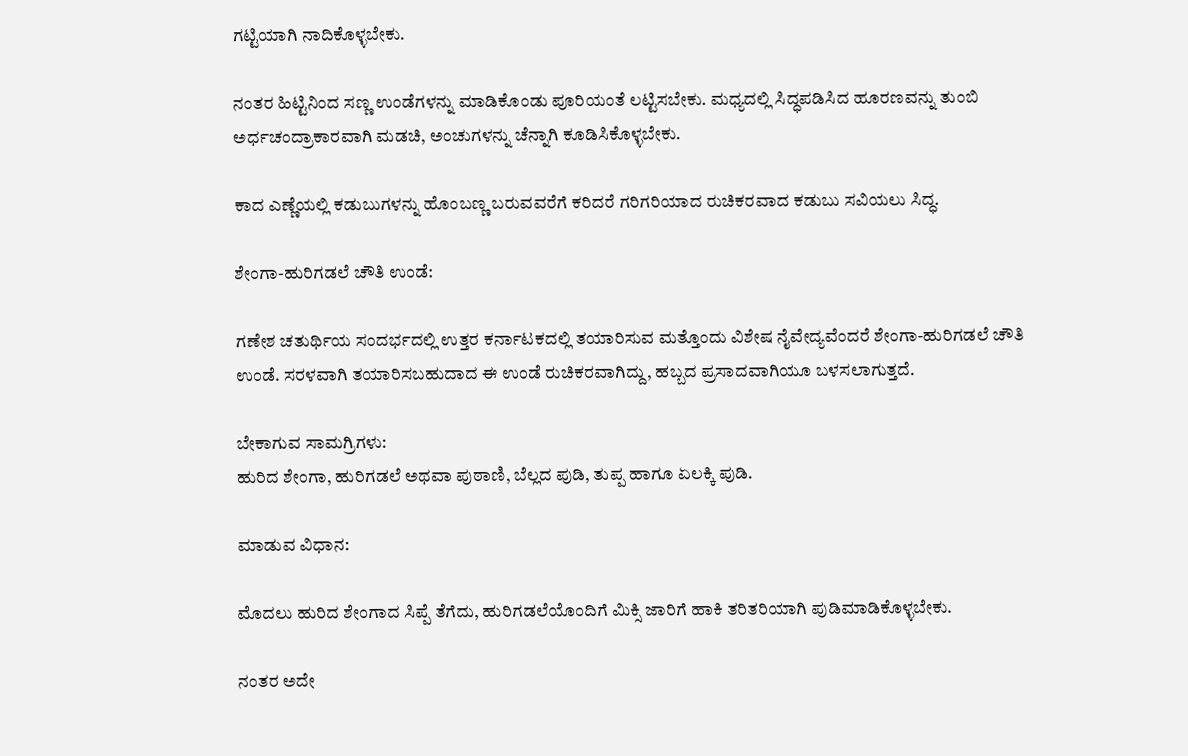ಗಟ್ಟಿಯಾಗಿ ನಾದಿಕೊಳ್ಳಬೇಕು.

ನಂತರ ಹಿಟ್ಟಿನಿಂದ ಸಣ್ಣ ಉಂಡೆಗಳನ್ನು ಮಾಡಿಕೊಂಡು ಪೂರಿಯಂತೆ ಲಟ್ಟಿಸಬೇಕು. ಮಧ್ಯದಲ್ಲಿ ಸಿದ್ಧಪಡಿಸಿದ ಹೂರಣವನ್ನು ತುಂಬಿ ಅರ್ಧಚಂದ್ರಾಕಾರವಾಗಿ ಮಡಚಿ, ಅಂಚುಗಳನ್ನು ಚೆನ್ನಾಗಿ ಕೂಡಿಸಿಕೊಳ್ಳಬೇಕು.

ಕಾದ ಎಣ್ಣೆಯಲ್ಲಿ ಕಡುಬುಗಳನ್ನು ಹೊಂಬಣ್ಣ ಬರುವವರೆಗೆ ಕರಿದರೆ ಗರಿಗರಿಯಾದ ರುಚಿಕರವಾದ ಕಡುಬು ಸವಿಯಲು ಸಿದ್ಧ.

ಶೇಂಗಾ-ಹುರಿಗಡಲೆ ಚೌತಿ ಉಂಡೆ:

ಗಣೇಶ ಚತುರ್ಥಿಯ ಸಂದರ್ಭದಲ್ಲಿ ಉತ್ತರ ಕರ್ನಾಟಕದಲ್ಲಿ ತಯಾರಿಸುವ ಮತ್ತೊಂದು ವಿಶೇಷ ನೈವೇದ್ಯವೆಂದರೆ ಶೇಂಗಾ-ಹುರಿಗಡಲೆ ಚೌತಿ ಉಂಡೆ. ಸರಳವಾಗಿ ತಯಾರಿಸಬಹುದಾದ ಈ ಉಂಡೆ ರುಚಿಕರವಾಗಿದ್ದು, ಹಬ್ಬದ ಪ್ರಸಾದವಾಗಿಯೂ ಬಳಸಲಾಗುತ್ತದೆ.

ಬೇಕಾಗುವ ಸಾಮಗ್ರಿಗಳು:
ಹುರಿದ ಶೇಂಗಾ, ಹುರಿಗಡಲೆ ಅಥವಾ ಪುಠಾಣಿ, ಬೆಲ್ಲದ ಪುಡಿ, ತುಪ್ಪ ಹಾಗೂ ಏಲಕ್ಕಿ ಪುಡಿ.

ಮಾಡುವ ವಿಧಾನ:

ಮೊದಲು ಹುರಿದ ಶೇಂಗಾದ ಸಿಪ್ಪೆ ತೆಗೆದು, ಹುರಿಗಡಲೆಯೊಂದಿಗೆ ಮಿಕ್ಸಿ ಜಾರಿಗೆ ಹಾಕಿ ತರಿತರಿಯಾಗಿ ಪುಡಿಮಾಡಿಕೊಳ್ಳಬೇಕು.

ನಂತರ ಅದೇ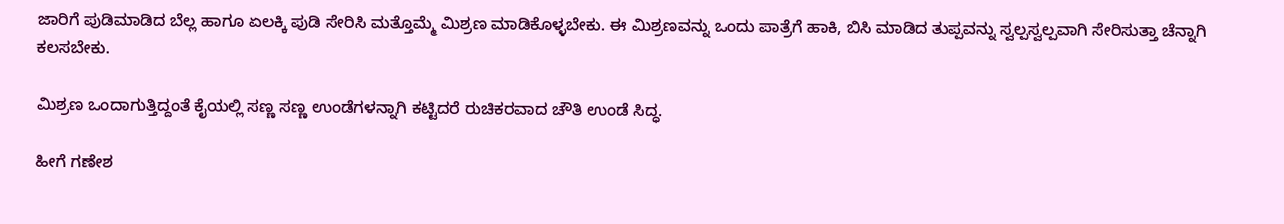ಜಾರಿಗೆ ಪುಡಿಮಾಡಿದ ಬೆಲ್ಲ ಹಾಗೂ ಏಲಕ್ಕಿ ಪುಡಿ ಸೇರಿಸಿ ಮತ್ತೊಮ್ಮೆ ಮಿಶ್ರಣ ಮಾಡಿಕೊಳ್ಳಬೇಕು. ಈ ಮಿಶ್ರಣವನ್ನು ಒಂದು ಪಾತ್ರೆಗೆ ಹಾಕಿ, ಬಿಸಿ ಮಾಡಿದ ತುಪ್ಪವನ್ನು ಸ್ವಲ್ಪಸ್ವಲ್ಪವಾಗಿ ಸೇರಿಸುತ್ತಾ ಚೆನ್ನಾಗಿ ಕಲಸಬೇಕು.

ಮಿಶ್ರಣ ಒಂದಾಗುತ್ತಿದ್ದಂತೆ ಕೈಯಲ್ಲಿ ಸಣ್ಣ ಸಣ್ಣ ಉಂಡೆಗಳನ್ನಾಗಿ ಕಟ್ಟಿದರೆ ರುಚಿಕರವಾದ ಚೌತಿ ಉಂಡೆ ಸಿದ್ಧ.

ಹೀಗೆ ಗಣೇಶ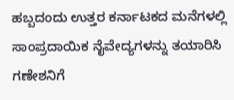ಹಬ್ಬದಂದು ಉತ್ತರ ಕರ್ನಾಟಕದ ಮನೆಗಳಲ್ಲಿ ಸಾಂಪ್ರದಾಯಿಕ ನೈವೇದ್ಯಗಳನ್ನು ತಯಾರಿಸಿ ಗಣೇಶನಿಗೆ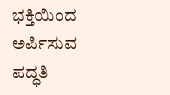ಭಕ್ತಿಯಿಂದ ಅರ್ಪಿಸುವ ಪದ್ಧತಿ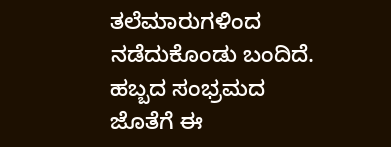ತಲೆಮಾರುಗಳಿಂದ ನಡೆದುಕೊಂಡು ಬಂದಿದೆ. ಹಬ್ಬದ ಸಂಭ್ರಮದ ಜೊತೆಗೆ ಈ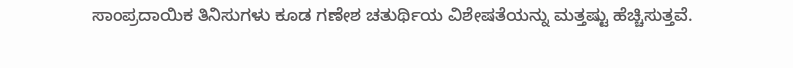ಸಾಂಪ್ರದಾಯಿಕ ತಿನಿಸುಗಳು ಕೂಡ ಗಣೇಶ ಚತುರ್ಥಿಯ ವಿಶೇಷತೆಯನ್ನು ಮತ್ತಷ್ಟು ಹೆಚ್ಚಿಸುತ್ತವೆ.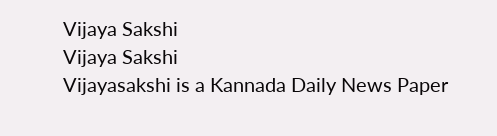Vijaya Sakshi
Vijaya Sakshi
Vijayasakshi is a Kannada Daily News Paper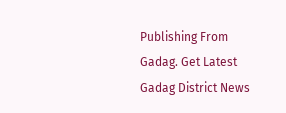Publishing From Gadag. Get Latest Gadag District News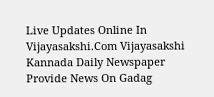Live Updates Online In Vijayasakshi.Com Vijayasakshi Kannada Daily Newspaper Provide News On Gadag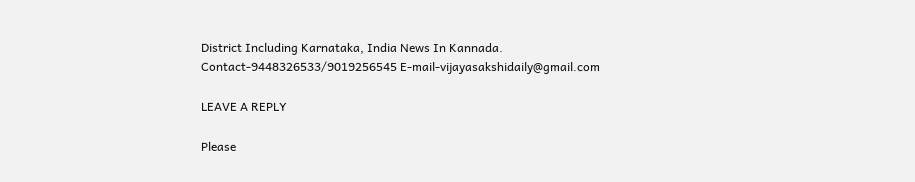District Including Karnataka, India News In Kannada. Contact-9448326533/9019256545 E-mail-vijayasakshidaily@gmail.com

LEAVE A REPLY

Please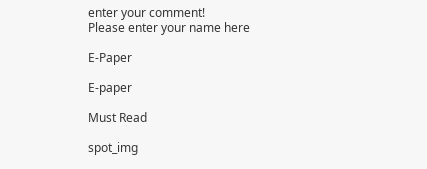enter your comment!
Please enter your name here

E-Paper

E-paper

Must Read

spot_img